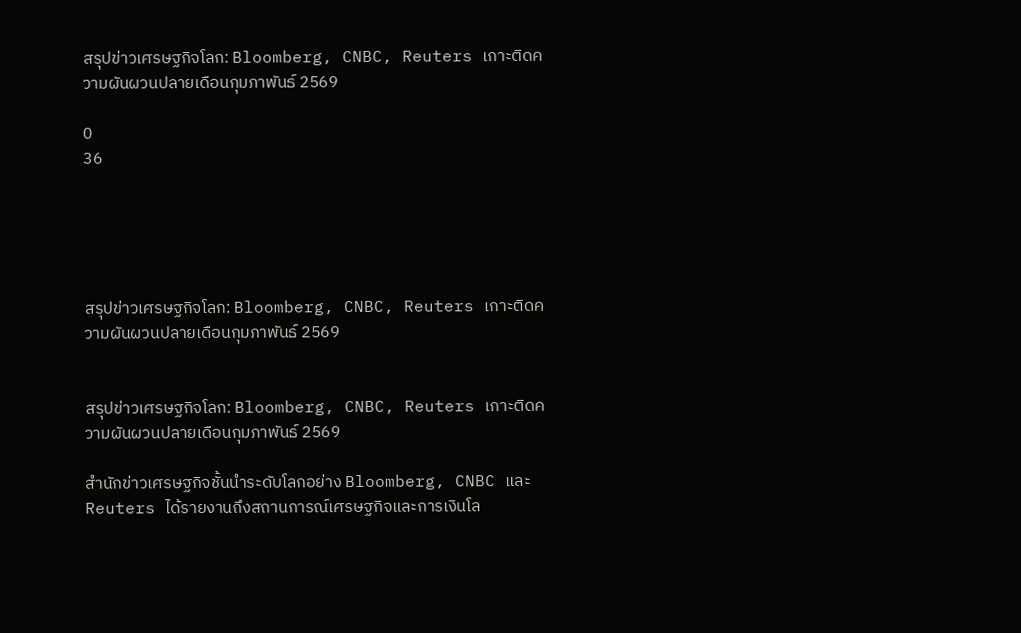สรุปข่าวเศรษฐกิจโลก: Bloomberg, CNBC, Reuters เกาะติดความผันผวนปลายเดือนกุมภาพันธ์ 2569

0
36





สรุปข่าวเศรษฐกิจโลก: Bloomberg, CNBC, Reuters เกาะติดความผันผวนปลายเดือนกุมภาพันธ์ 2569


สรุปข่าวเศรษฐกิจโลก: Bloomberg, CNBC, Reuters เกาะติดความผันผวนปลายเดือนกุมภาพันธ์ 2569

สำนักข่าวเศรษฐกิจชั้นนำระดับโลกอย่าง Bloomberg, CNBC และ Reuters ได้รายงานถึงสถานการณ์เศรษฐกิจและการเงินโล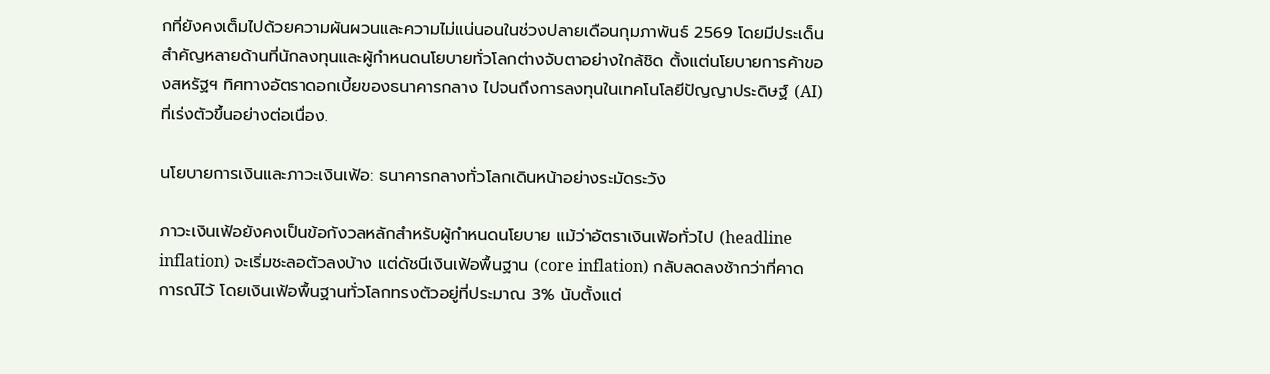กที่ยังคงเต็มไปด้วยความผันผวนและความไม่แน่นอนในช่วงปลายเดือนกุมภาพันธ์ 2569 โดยมีประเด็นสำคัญหลายด้านที่นักลงทุนและผู้กำหนดนโยบายทั่วโลกต่างจับตาอย่างใกล้ชิด ตั้งแต่นโยบายการค้าของสหรัฐฯ ทิศทางอัตราดอกเบี้ยของธนาคารกลาง ไปจนถึงการลงทุนในเทคโนโลยีปัญญาประดิษฐ์ (AI) ที่เร่งตัวขึ้นอย่างต่อเนื่อง.

นโยบายการเงินและภาวะเงินเฟ้อ: ธนาคารกลางทั่วโลกเดินหน้าอย่างระมัดระวัง

ภาวะเงินเฟ้อยังคงเป็นข้อกังวลหลักสำหรับผู้กำหนดนโยบาย แม้ว่าอัตราเงินเฟ้อทั่วไป (headline inflation) จะเริ่มชะลอตัวลงบ้าง แต่ดัชนีเงินเฟ้อพื้นฐาน (core inflation) กลับลดลงช้ากว่าที่คาดการณ์ไว้ โดยเงินเฟ้อพื้นฐานทั่วโลกทรงตัวอยู่ที่ประมาณ 3% นับตั้งแต่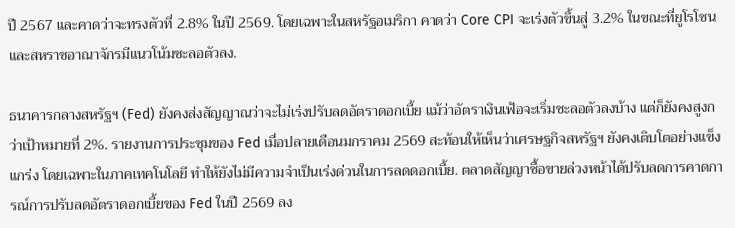ปี 2567 และคาดว่าจะทรงตัวที่ 2.8% ในปี 2569. โดยเฉพาะในสหรัฐอเมริกา คาดว่า Core CPI จะเร่งตัวขึ้นสู่ 3.2% ในขณะที่ยูโรโซนและสหราชอาณาจักรมีแนวโน้มชะลอตัวลง.

ธนาคารกลางสหรัฐฯ (Fed) ยังคงส่งสัญญาณว่าจะไม่เร่งปรับลดอัตราดอกเบี้ย แม้ว่าอัตราเงินเฟ้อจะเริ่มชะลอตัวลงบ้าง แต่ก็ยังคงสูงกว่าเป้าหมายที่ 2%. รายงานการประชุมของ Fed เมื่อปลายเดือนมกราคม 2569 สะท้อนให้เห็นว่าเศรษฐกิจสหรัฐฯ ยังคงเติบโตอย่างแข็งแกร่ง โดยเฉพาะในภาคเทคโนโลยี ทำให้ยังไม่มีความจำเป็นเร่งด่วนในการลดดอกเบี้ย. ตลาดสัญญาซื้อขายล่วงหน้าได้ปรับลดการคาดการณ์การปรับลดอัตราดอกเบี้ยของ Fed ในปี 2569 ลง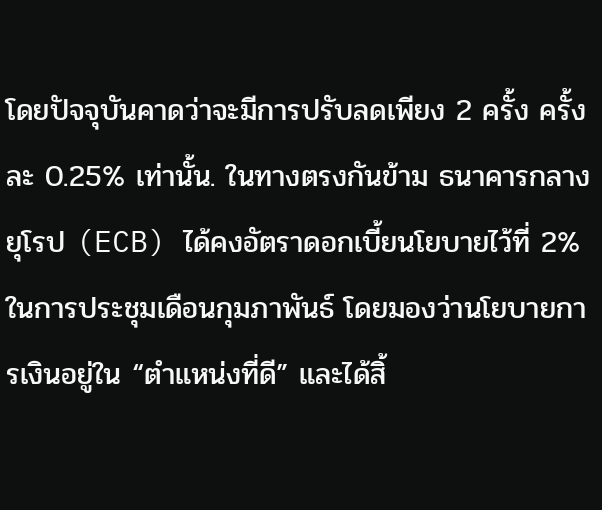โดยปัจจุบันคาดว่าจะมีการปรับลดเพียง 2 ครั้ง ครั้งละ 0.25% เท่านั้น. ในทางตรงกันข้าม ธนาคารกลางยุโรป (ECB) ได้คงอัตราดอกเบี้ยนโยบายไว้ที่ 2% ในการประชุมเดือนกุมภาพันธ์ โดยมองว่านโยบายการเงินอยู่ใน “ตำแหน่งที่ดี” และได้สิ้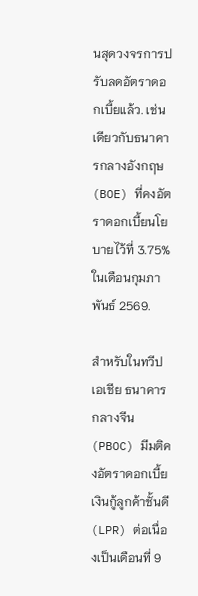นสุดวงจรการปรับลดอัตราดอกเบี้ยแล้ว. เช่นเดียวกับธนาคารกลางอังกฤษ (BOE) ที่คงอัตราดอกเบี้ยนโยบายไว้ที่ 3.75% ในเดือนกุมภาพันธ์ 2569.

สำหรับในทวีปเอเชีย ธนาคารกลางจีน (PBOC) มีมติคงอัตราดอกเบี้ยเงินกู้ลูกค้าชั้นดี (LPR) ต่อเนื่องเป็นเดือนที่ 9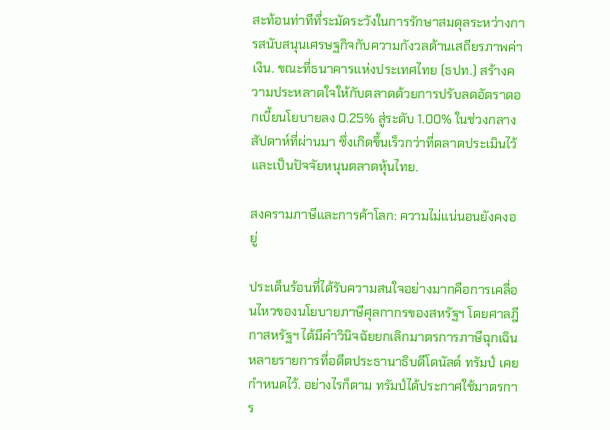สะท้อนท่าทีที่ระมัดระวังในการรักษาสมดุลระหว่างการสนับสนุนเศรษฐกิจกับความกังวลด้านเสถียรภาพค่าเงิน. ขณะที่ธนาคารแห่งประเทศไทย (ธปท.) สร้างความประหลาดใจให้กับตลาดด้วยการปรับลดอัตราดอกเบี้ยนโยบายลง 0.25% สู่ระดับ 1.00% ในช่วงกลางสัปดาห์ที่ผ่านมา ซึ่งเกิดขึ้นเร็วกว่าที่ตลาดประเมินไว้ และเป็นปัจจัยหนุนตลาดหุ้นไทย.

สงครามภาษีและการค้าโลก: ความไม่แน่นอนยังคงอยู่

ประเด็นร้อนที่ได้รับความสนใจอย่างมากคือการเคลื่อนไหวของนโยบายภาษีศุลกากรของสหรัฐฯ โดยศาลฎีกาสหรัฐฯ ได้มีคำวินิจฉัยยกเลิกมาตรการภาษีฉุกเฉินหลายรายการที่อดีตประธานาธิบดีโดนัลด์ ทรัมป์ เคยกำหนดไว้. อย่างไรก็ตาม ทรัมป์ได้ประกาศใช้มาตรการ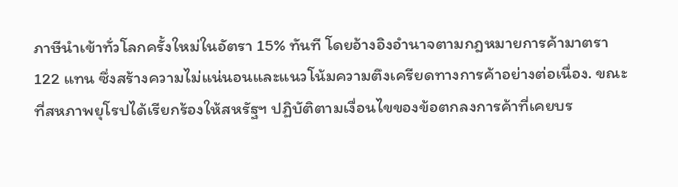ภาษีนำเข้าทั่วโลกครั้งใหม่ในอัตรา 15% ทันที โดยอ้างอิงอำนาจตามกฎหมายการค้ามาตรา 122 แทน ซึ่งสร้างความไม่แน่นอนและแนวโน้มความตึงเครียดทางการค้าอย่างต่อเนื่อง. ขณะที่สหภาพยุโรปได้เรียกร้องให้สหรัฐฯ ปฏิบัติตามเงื่อนไขของข้อตกลงการค้าที่เคยบร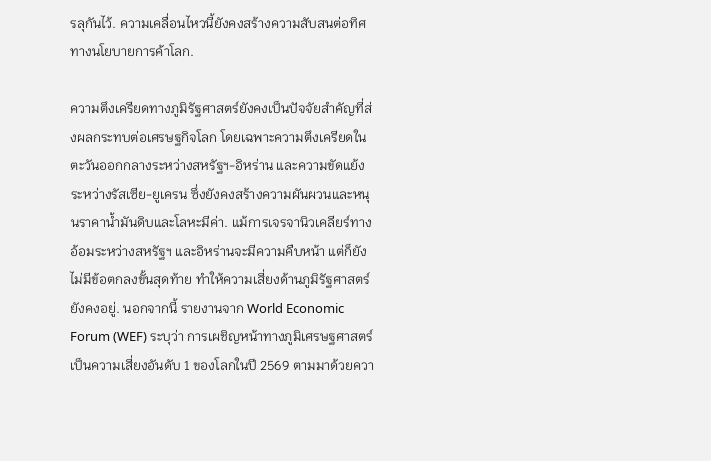รลุกันไว้. ความเคลื่อนไหวนี้ยังคงสร้างความสับสนต่อทิศทางนโยบายการค้าโลก.

ความตึงเครียดทางภูมิรัฐศาสตร์ยังคงเป็นปัจจัยสำคัญที่ส่งผลกระทบต่อเศรษฐกิจโลก โดยเฉพาะความตึงเครียดในตะวันออกกลางระหว่างสหรัฐฯ-อิหร่าน และความขัดแย้งระหว่างรัสเซีย-ยูเครน ซึ่งยังคงสร้างความผันผวนและหนุนราคาน้ำมันดิบและโลหะมีค่า. แม้การเจรจานิวเคลียร์ทางอ้อมระหว่างสหรัฐฯ และอิหร่านจะมีความคืบหน้า แต่ก็ยังไม่มีข้อตกลงขั้นสุดท้าย ทำให้ความเสี่ยงด้านภูมิรัฐศาสตร์ยังคงอยู่. นอกจากนี้ รายงานจาก World Economic Forum (WEF) ระบุว่า การเผชิญหน้าทางภูมิเศรษฐศาสตร์เป็นความเสี่ยงอันดับ 1 ของโลกในปี 2569 ตามมาด้วยควา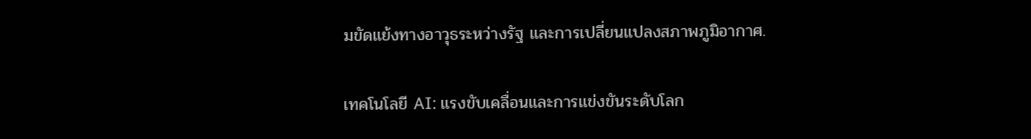มขัดแย้งทางอาวุธระหว่างรัฐ และการเปลี่ยนแปลงสภาพภูมิอากาศ.

เทคโนโลยี AI: แรงขับเคลื่อนและการแข่งขันระดับโลก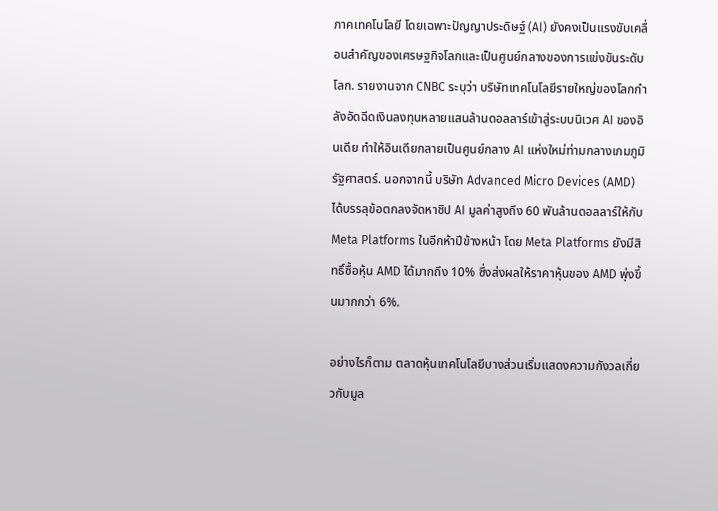ภาคเทคโนโลยี โดยเฉพาะปัญญาประดิษฐ์ (AI) ยังคงเป็นแรงขับเคลื่อนสำคัญของเศรษฐกิจโลกและเป็นศูนย์กลางของการแข่งขันระดับโลก. รายงานจาก CNBC ระบุว่า บริษัทเทคโนโลยีรายใหญ่ของโลกกำลังอัดฉีดเงินลงทุนหลายแสนล้านดอลลาร์เข้าสู่ระบบนิเวศ AI ของอินเดีย ทำให้อินเดียกลายเป็นศูนย์กลาง AI แห่งใหม่ท่ามกลางเกมภูมิรัฐศาสตร์. นอกจากนี้ บริษัท Advanced Micro Devices (AMD) ได้บรรลุข้อตกลงจัดหาชิป AI มูลค่าสูงถึง 60 พันล้านดอลลาร์ให้กับ Meta Platforms ในอีกห้าปีข้างหน้า โดย Meta Platforms ยังมีสิทธิ์ซื้อหุ้น AMD ได้มากถึง 10% ซึ่งส่งผลให้ราคาหุ้นของ AMD พุ่งขึ้นมากกว่า 6%.

อย่างไรก็ตาม ตลาดหุ้นเทคโนโลยีบางส่วนเริ่มแสดงความกังวลเกี่ยวกับมูล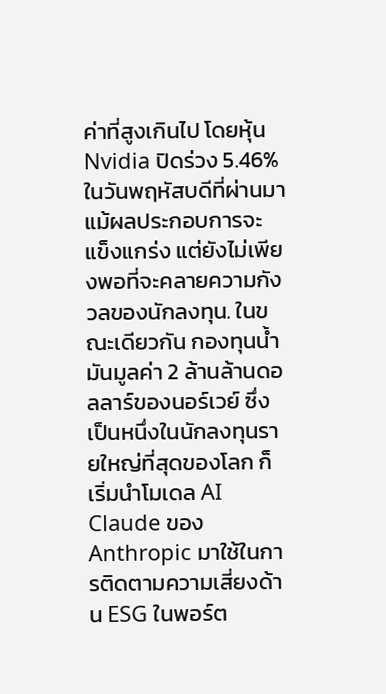ค่าที่สูงเกินไป โดยหุ้น Nvidia ปิดร่วง 5.46% ในวันพฤหัสบดีที่ผ่านมา แม้ผลประกอบการจะแข็งแกร่ง แต่ยังไม่เพียงพอที่จะคลายความกังวลของนักลงทุน. ในขณะเดียวกัน กองทุนน้ำมันมูลค่า 2 ล้านล้านดอลลาร์ของนอร์เวย์ ซึ่งเป็นหนึ่งในนักลงทุนรายใหญ่ที่สุดของโลก ก็เริ่มนำโมเดล AI Claude ของ Anthropic มาใช้ในการติดตามความเสี่ยงด้าน ESG ในพอร์ต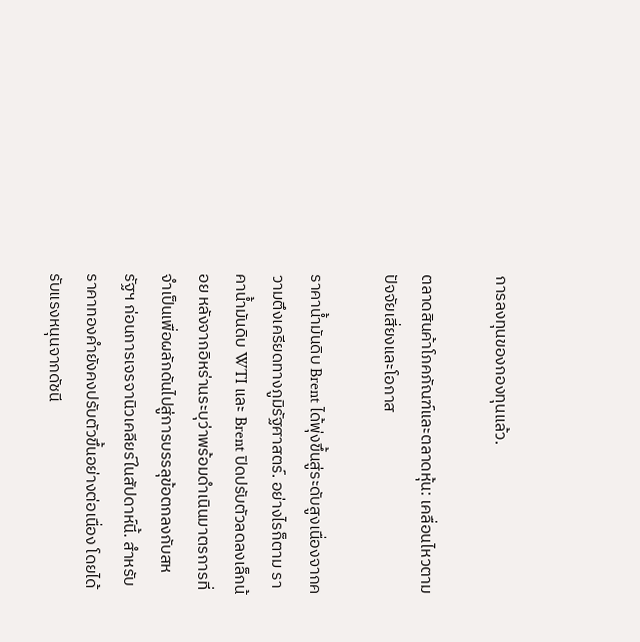การลงทุนของกองทุนแล้ว.

ตลาดสินค้าโภคภัณฑ์และตลาดหุ้น: เคลื่อนไหวตามปัจจัยเสี่ยงและโอกาส

ราคาน้ำมันดิบ Brent ได้พุ่งขึ้นสู่ระดับสูงเนื่องจากความตึงเครียดทางภูมิรัฐศาสตร์. อย่างไรก็ตาม ราคาน้ำมันดิบ WTI และ Brent ปิดปรับตัวลดลงเล็กน้อย หลังจากอิหร่านระบุว่าพร้อมดำเนินมาตรการที่จำเป็นเพื่อผลักดันไปสู่การบรรลุข้อตกลงกับสหรัฐฯ ก่อนการเจรจานิวเคลียร์ในสัปดาห์นี้. สำหรับราคาทองคำยังคงปรับตัวขึ้นอย่างต่อเนื่อง โดยได้รับแรงหนุนจากดัชนี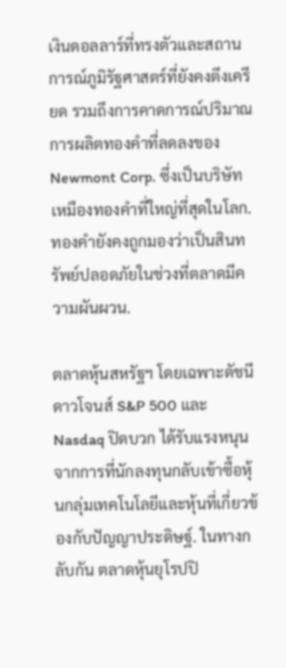เงินดอลลาร์ที่ทรงตัวและสถานการณ์ภูมิรัฐศาสตร์ที่ยังคงตึงเครียด รวมถึงการคาดการณ์ปริมาณการผลิตทองคำที่ลดลงของ Newmont Corp. ซึ่งเป็นบริษัทเหมืองทองคำที่ใหญ่ที่สุดในโลก. ทองคำยังคงถูกมองว่าเป็นสินทรัพย์ปลอดภัยในช่วงที่ตลาดมีความผันผวน.

ตลาดหุ้นสหรัฐฯ โดยเฉพาะดัชนีดาวโจนส์ S&P 500 และ Nasdaq ปิดบวก ได้รับแรงหนุนจากการที่นักลงทุนกลับเข้าซื้อหุ้นกลุ่มเทคโนโลยีและหุ้นที่เกี่ยวข้องกับปัญญาประดิษฐ์. ในทางกลับกัน ตลาดหุ้นยุโรปปิ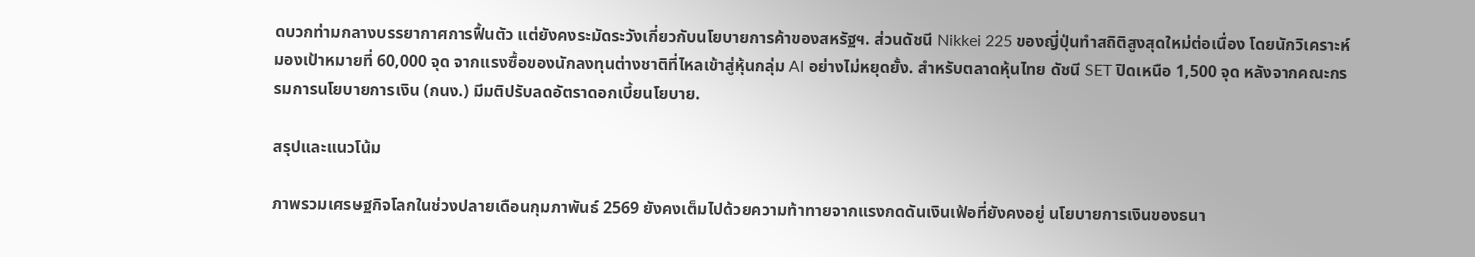ดบวกท่ามกลางบรรยากาศการฟื้นตัว แต่ยังคงระมัดระวังเกี่ยวกับนโยบายการค้าของสหรัฐฯ. ส่วนดัชนี Nikkei 225 ของญี่ปุ่นทำสถิติสูงสุดใหม่ต่อเนื่อง โดยนักวิเคราะห์มองเป้าหมายที่ 60,000 จุด จากแรงซื้อของนักลงทุนต่างชาติที่ไหลเข้าสู่หุ้นกลุ่ม AI อย่างไม่หยุดยั้ง. สำหรับตลาดหุ้นไทย ดัชนี SET ปิดเหนือ 1,500 จุด หลังจากคณะกรรมการนโยบายการเงิน (กนง.) มีมติปรับลดอัตราดอกเบี้ยนโยบาย.

สรุปและแนวโน้ม

ภาพรวมเศรษฐกิจโลกในช่วงปลายเดือนกุมภาพันธ์ 2569 ยังคงเต็มไปด้วยความท้าทายจากแรงกดดันเงินเฟ้อที่ยังคงอยู่ นโยบายการเงินของธนา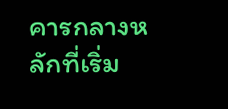คารกลางหลักที่เริ่ม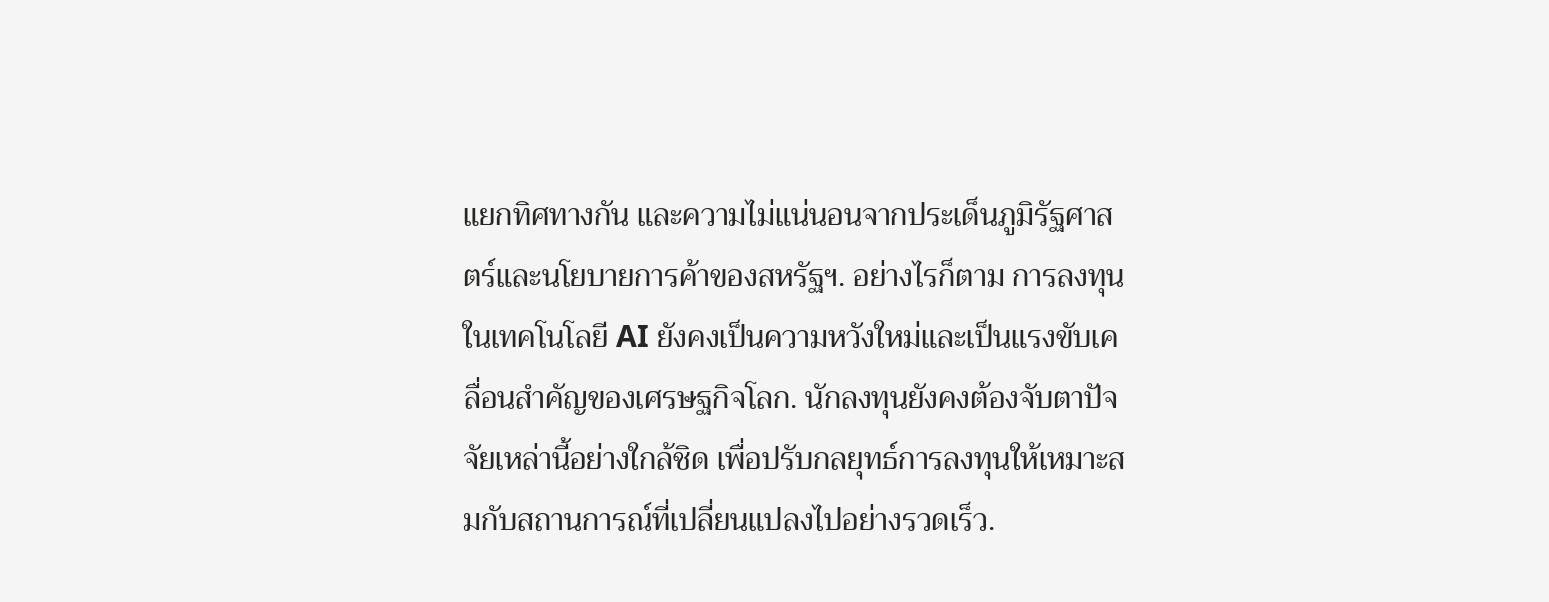แยกทิศทางกัน และความไม่แน่นอนจากประเด็นภูมิรัฐศาสตร์และนโยบายการค้าของสหรัฐฯ. อย่างไรก็ตาม การลงทุนในเทคโนโลยี AI ยังคงเป็นความหวังใหม่และเป็นแรงขับเคลื่อนสำคัญของเศรษฐกิจโลก. นักลงทุนยังคงต้องจับตาปัจจัยเหล่านี้อย่างใกล้ชิด เพื่อปรับกลยุทธ์การลงทุนให้เหมาะสมกับสถานการณ์ที่เปลี่ยนแปลงไปอย่างรวดเร็ว.